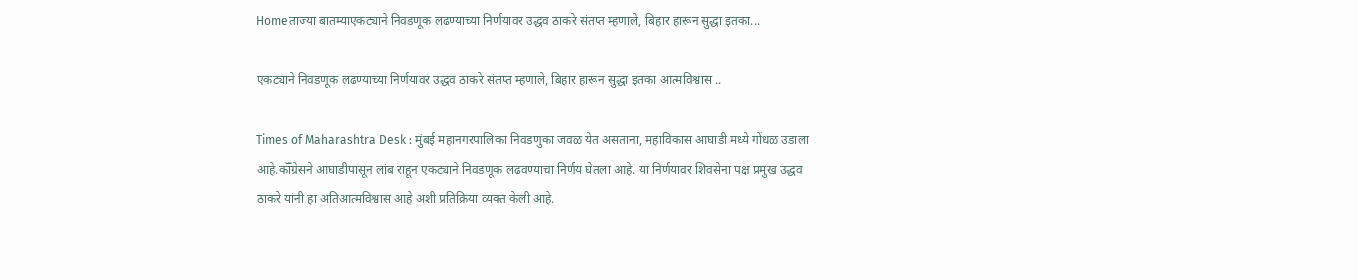Homeताज्या बातम्याएकट्याने निवडणूक लढण्याच्या निर्णयावर उद्धव ठाकरे संतप्त म्हणाले, बिहार हारून सुद्धा इतका...

एकट्याने निवडणूक लढण्याच्या निर्णयावर उद्धव ठाकरे संतप्त म्हणाले, बिहार हारून सुद्धा इतका आत्मविश्वास ..

Times of Maharashtra Desk : मुंबई महानगरपालिका निवडणुका जवळ येत असताना, महाविकास आघाडी मध्ये गोंधळ उडाला आहे.कॉँग्रेसने आघाडीपासून लांब राहून एकट्याने निवडणूक लढवण्याचा निर्णय घेतला आहे. या निर्णयावर शिवसेना पक्ष प्रमुख उद्धव ठाकरे यांनी हा अतिआत्मविश्वास आहे अशी प्रतिक्रिया व्यक्त केली आहे.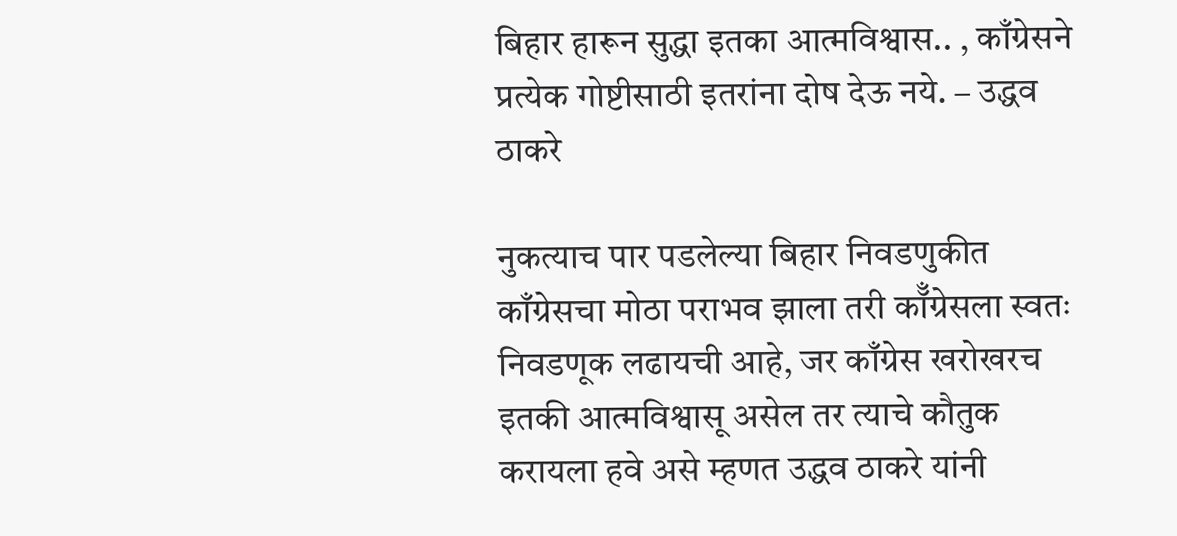बिहार हारून सुद्धा इतका आत्मविश्वास.. , काँग्रेसने प्रत्येक गोष्टीसाठी इतरांना दोष देऊ नये. – उद्धव ठाकरे

नुकत्याच पार पडलेल्या बिहार निवडणुकीत काँग्रेसचा मोठा पराभव झाला तरी कॉँग्रेसला स्वतः निवडणूक लढायची आहे, जर काँग्रेस खरोखरच इतकी आत्मविश्वासू असेल तर त्याचे कौतुक करायला हवे असे म्हणत उद्धव ठाकरे यांनी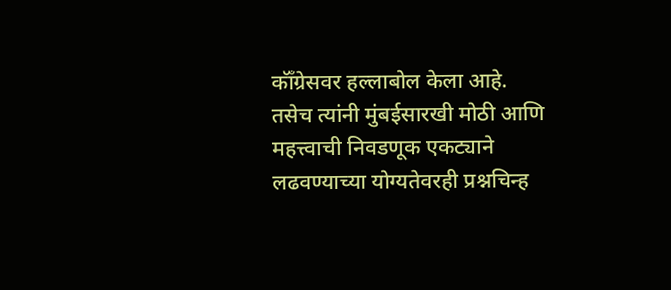कॉँग्रेसवर हल्लाबोल केला आहे. तसेच त्यांनी मुंबईसारखी मोठी आणि महत्त्वाची निवडणूक एकट्याने लढवण्याच्या योग्यतेवरही प्रश्नचिन्ह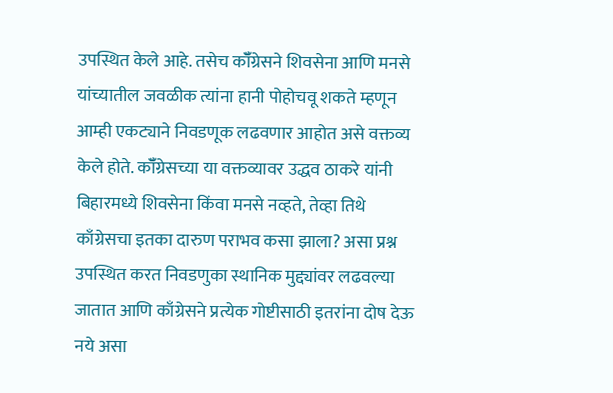उपस्थित केले आहे. तसेच कॉँग्रेसने शिवसेना आणि मनसे यांच्यातील जवळीक त्यांना हानी पोहोचवू शकते म्हणून आम्ही एकट्याने निवडणूक लढवणार आहोत असे वक्तव्य केले होते. कॉँग्रेसच्या या वक्तव्यावर उद्धव ठाकरे यांनी बिहारमध्ये शिवसेना किंवा मनसे नव्हते, तेव्हा तिथे काँग्रेसचा इतका दारुण पराभव कसा झाला? असा प्रश्न उपस्थित करत निवडणुका स्थानिक मुद्द्यांवर लढवल्या जातात आणि काँग्रेसने प्रत्येक गोष्टीसाठी इतरांना दोष देऊ नये असा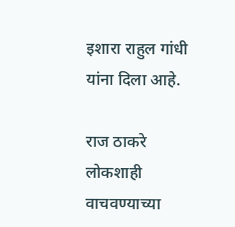इशारा राहुल गांधी यांना दिला आहे.

राज ठाकरे लोकशाही वाचवण्याच्या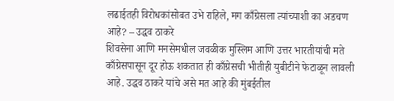लढाईतही विरोधकांसोबत उभे राहिले, मग काँग्रेसला त्यांच्याशी का अडचण आहे? – उद्धव ठाकरे
शिवसेना आणि मनसेमधील जवळीक मुस्लिम आणि उत्तर भारतीयांची मते काँग्रेसपासून दूर होऊ शकतात ही काँग्रेसची भीतीही युबीटीने फेटाळून लावली आहे. उद्धव ठाकरे यांचे असे मत आहे की मुंबईतील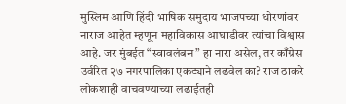मुस्लिम आणि हिंदी भाषिक समुदाय भाजपच्या धोरणांवर नाराज आहेत म्हणून महाविकास आघाडीवर त्यांचा विश्वास आहे. जर मुंबईत “स्वावलंबन” हा नारा असेल, तर काँग्रेस उर्वरित २७ नगरपालिका एकट्याने लढवेल का? राज ठाकरे लोकशाही वाचवण्याच्या लढाईतही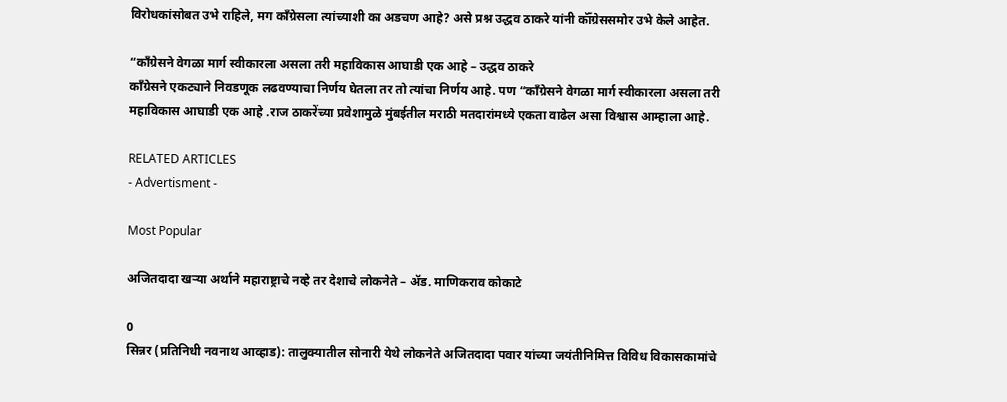विरोधकांसोबत उभे राहिले, मग काँग्रेसला त्यांच्याशी का अडचण आहे? असे प्रश्न उद्धव ठाकरे यांनी कॉँग्रेससमोर उभे केले आहेत.

“काँग्रेसने वेगळा मार्ग स्वीकारला असला तरी महाविकास आघाडी एक आहे – उद्धव ठाकरे
काँग्रेसने एकट्याने निवडणूक लढवण्याचा निर्णय घेतला तर तो त्यांचा निर्णय आहे. पण “काँग्रेसने वेगळा मार्ग स्वीकारला असला तरी महाविकास आघाडी एक आहे .राज ठाकरेंच्या प्रवेशामुळे मुंबईतील मराठी मतदारांमध्ये एकता वाढेल असा विश्वास आम्हाला आहे.

RELATED ARTICLES
- Advertisment -

Most Popular

अजितदादा खऱ्या अर्थाने महाराष्ट्राचे नव्हे तर देशाचे लोकनेते – ॲड. माणिकराव कोकाटे

0
सिन्नर (प्रतिनिधी नवनाथ आव्हाड): तालुक्यातील सोनारी येथे लोकनेते अजितदादा पवार यांच्या जयंतीनिमित्त विविध विकासकामांचे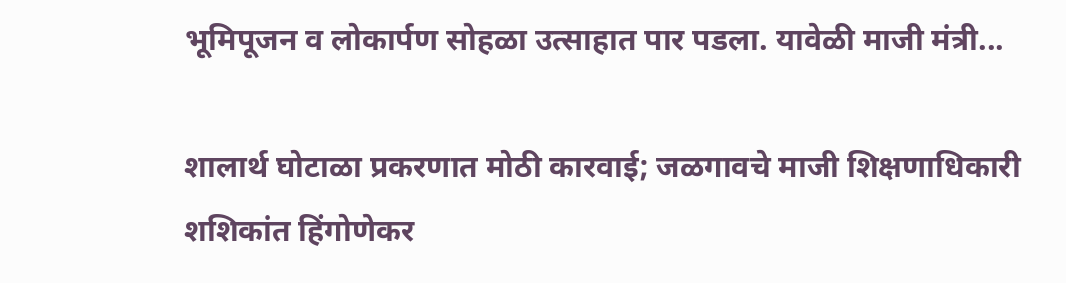भूमिपूजन व लोकार्पण सोहळा उत्साहात पार पडला. यावेळी माजी मंत्री...

शालार्थ घोटाळा प्रकरणात मोठी कारवाई; जळगावचे माजी शिक्षणाधिकारी शशिकांत हिंगोणेकर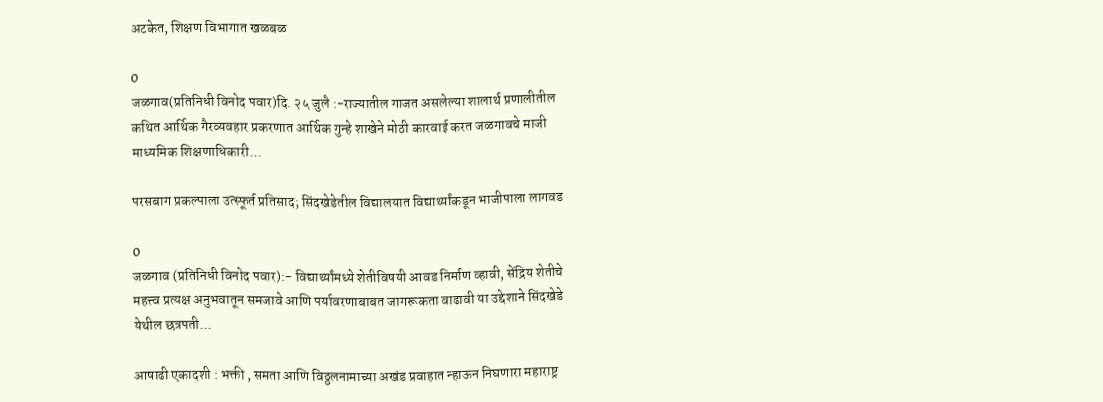अटकेत, शिक्षण विभागात खळबळ

0
जळगाव(प्रतिनिधी विनोद पवार)दि. २५ जुलै :-राज्यातील गाजत असलेल्या शालार्थ प्रणालीतील कथित आर्थिक गैरव्यवहार प्रकरणात आर्थिक गुन्हे शाखेने मोठी कारवाई करत जळगावचे माजी माध्यमिक शिक्षणाधिकारी...

परसबाग प्रकल्पाला उत्स्फूर्त प्रतिसाद; सिंदखेडेतील विद्यालयात विद्यार्थ्यांकडून भाजीपाला लागवड

0
जळगाव (प्रतिनिधी विनोद पवार):- विद्यार्थ्यांमध्ये शेतीविषयी आवड निर्माण व्हावी, सेंद्रिय शेतीचे महत्त्व प्रत्यक्ष अनुभवातून समजावे आणि पर्यावरणाबाबत जागरूकता वाढावी या उद्देशाने सिंदखेडे येथील छत्रपती...

आषाढी एकादशी : भक्ती , समता आणि विठ्ठलनामाच्या अखंड प्रवाहात न्हाऊन निघणारा महाराष्ट्र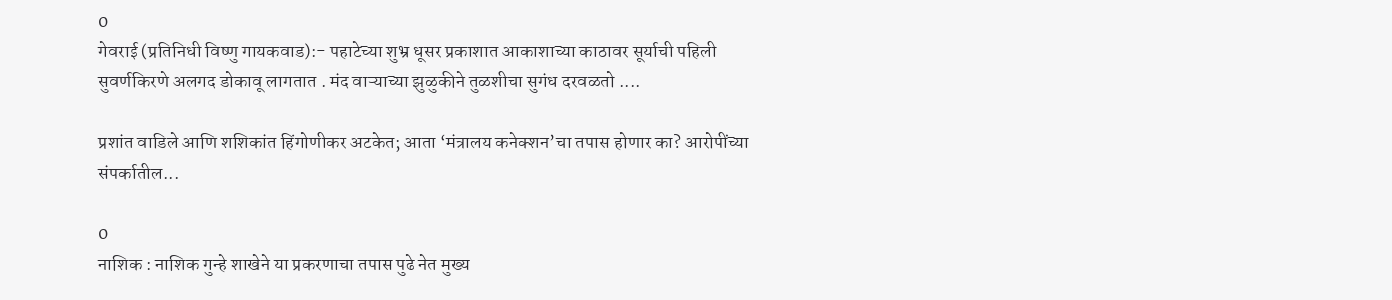0
गेवराई (प्रतिनिधी विष्णु गायकवाड):- पहाटेच्या शुभ्र धूसर प्रकाशात आकाशाच्या काठावर सूर्याची पहिली सुवर्णकिरणे अलगद डोकावू लागतात . मंद वाऱ्याच्या झुळुकीने तुळशीचा सुगंध दरवळतो ....

प्रशांत वाडिले आणि शशिकांत हिंगोणीकर अटकेत; आता ‘मंत्रालय कनेक्शन’चा तपास होणार का? आरोपींच्या संपर्कातील...

0
नाशिक : नाशिक गुन्हे शाखेने या प्रकरणाचा तपास पुढे नेत मुख्य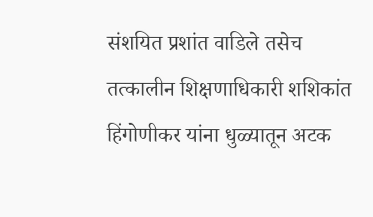संशयित प्रशांत वाडिले तसेच तत्कालीन शिक्षणाधिकारी शशिकांत हिंगोणीकर यांना धुळ्यातून अटक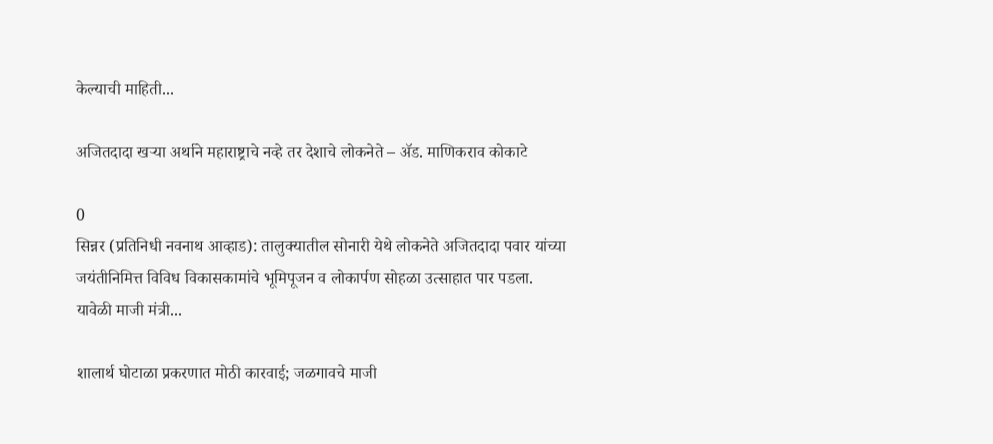केल्याची माहिती...

अजितदादा खऱ्या अर्थाने महाराष्ट्राचे नव्हे तर देशाचे लोकनेते – ॲड. माणिकराव कोकाटे

0
सिन्नर (प्रतिनिधी नवनाथ आव्हाड): तालुक्यातील सोनारी येथे लोकनेते अजितदादा पवार यांच्या जयंतीनिमित्त विविध विकासकामांचे भूमिपूजन व लोकार्पण सोहळा उत्साहात पार पडला. यावेळी माजी मंत्री...

शालार्थ घोटाळा प्रकरणात मोठी कारवाई; जळगावचे माजी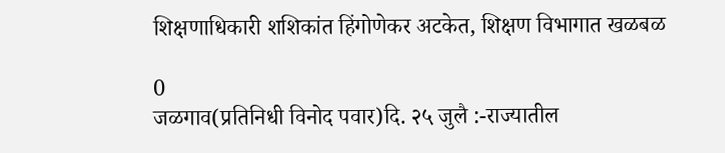शिक्षणाधिकारी शशिकांत हिंगोणेकर अटकेत, शिक्षण विभागात खळबळ

0
जळगाव(प्रतिनिधी विनोद पवार)दि. २५ जुलै :-राज्यातील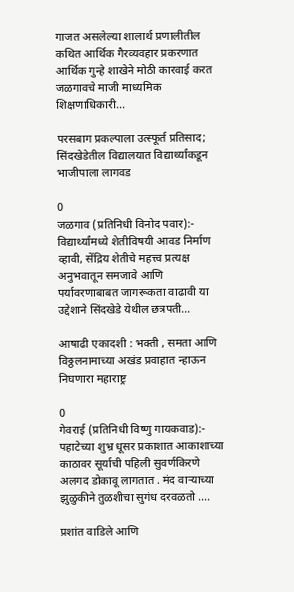गाजत असलेल्या शालार्थ प्रणालीतील कथित आर्थिक गैरव्यवहार प्रकरणात आर्थिक गुन्हे शाखेने मोठी कारवाई करत जळगावचे माजी माध्यमिक शिक्षणाधिकारी...

परसबाग प्रकल्पाला उत्स्फूर्त प्रतिसाद; सिंदखेडेतील विद्यालयात विद्यार्थ्यांकडून भाजीपाला लागवड

0
जळगाव (प्रतिनिधी विनोद पवार):- विद्यार्थ्यांमध्ये शेतीविषयी आवड निर्माण व्हावी, सेंद्रिय शेतीचे महत्त्व प्रत्यक्ष अनुभवातून समजावे आणि पर्यावरणाबाबत जागरूकता वाढावी या उद्देशाने सिंदखेडे येथील छत्रपती...

आषाढी एकादशी : भक्ती , समता आणि विठ्ठलनामाच्या अखंड प्रवाहात न्हाऊन निघणारा महाराष्ट्र

0
गेवराई (प्रतिनिधी विष्णु गायकवाड):- पहाटेच्या शुभ्र धूसर प्रकाशात आकाशाच्या काठावर सूर्याची पहिली सुवर्णकिरणे अलगद डोकावू लागतात . मंद वाऱ्याच्या झुळुकीने तुळशीचा सुगंध दरवळतो ....

प्रशांत वाडिले आणि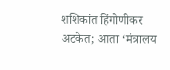शशिकांत हिंगोणीकर अटकेत; आता ‘मंत्रालय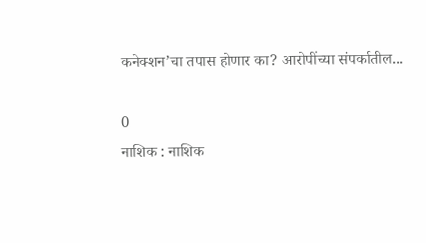कनेक्शन’चा तपास होणार का? आरोपींच्या संपर्कातील...

0
नाशिक : नाशिक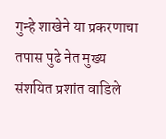गुन्हे शाखेने या प्रकरणाचा तपास पुढे नेत मुख्य संशयित प्रशांत वाडिले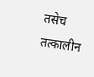तसेच तत्कालीन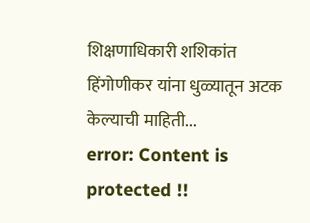शिक्षणाधिकारी शशिकांत हिंगोणीकर यांना धुळ्यातून अटक केल्याची माहिती...
error: Content is protected !!